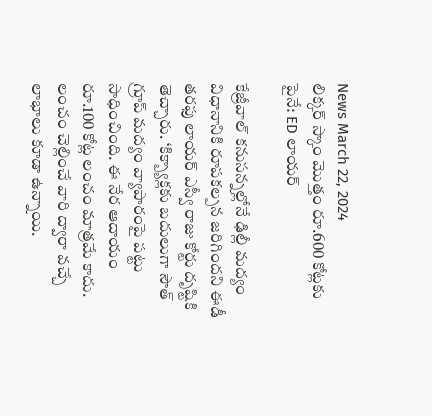News March 22, 2024
లిక్కర్ స్కాం మొత్తం రూ.600 కోట్లకు పైనే: ED లాయర్

కేజ్రీవాల్ కనుసన్నల్లోనే ఢిల్లీ మద్యం విధానానికి రూపకల్పన జరిగిందని ఈడీ తరఫు లాయర్ ఎస్వీ రాజు కోర్టు దృష్టికి తెచ్చారు. ‘కిక్బ్యాక్లకు బదులుగా సౌత్ గ్రూప్ మద్యం వ్యాపారంపై పట్టు సాధించింది. ఈ నేర ఆదాయం రూ.100 కోట్ల లంచం మాత్రమే కాదు. లంచం చెల్లించే వారి ద్వారా వచ్చే లాభాలు కూడా ఉన్నాయి.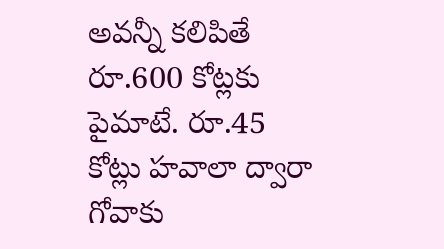అవన్నీ కలిపితే రూ.600 కోట్లకు పైమాటే. రూ.45 కోట్లు హవాలా ద్వారా గోవాకు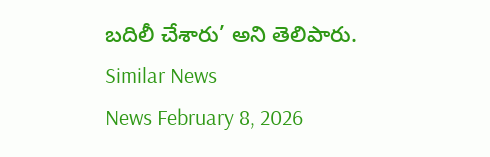బదిలీ చేశారు’ అని తెలిపారు.
Similar News
News February 8, 2026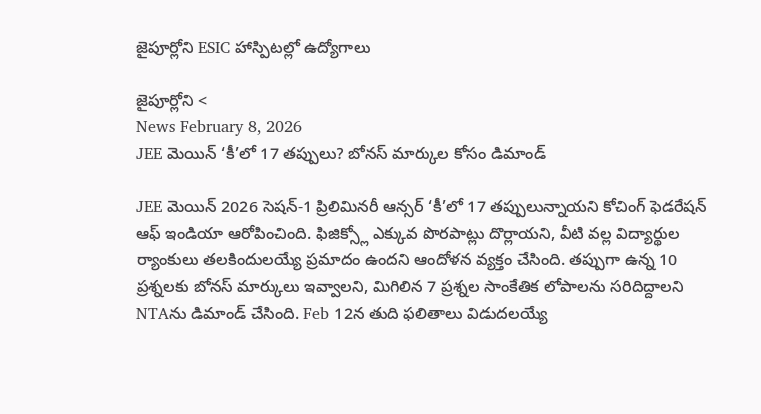జైపూర్లోని ESIC హాస్పిటల్లో ఉద్యోగాలు

జైపూర్లోని <
News February 8, 2026
JEE మెయిన్ ‘కీ’లో 17 తప్పులు? బోనస్ మార్కుల కోసం డిమాండ్

JEE మెయిన్ 2026 సెషన్-1 ప్రిలిమినరీ ఆన్సర్ ‘కీ’లో 17 తప్పులున్నాయని కోచింగ్ ఫెడరేషన్ ఆఫ్ ఇండియా ఆరోపించింది. ఫిజిక్స్లో ఎక్కువ పొరపాట్లు దొర్లాయని, వీటి వల్ల విద్యార్థుల ర్యాంకులు తలకిందులయ్యే ప్రమాదం ఉందని ఆందోళన వ్యక్తం చేసింది. తప్పుగా ఉన్న 10 ప్రశ్నలకు బోనస్ మార్కులు ఇవ్వాలని, మిగిలిన 7 ప్రశ్నల సాంకేతిక లోపాలను సరిదిద్దాలని NTAను డిమాండ్ చేసింది. Feb 12న తుది ఫలితాలు విడుదలయ్యే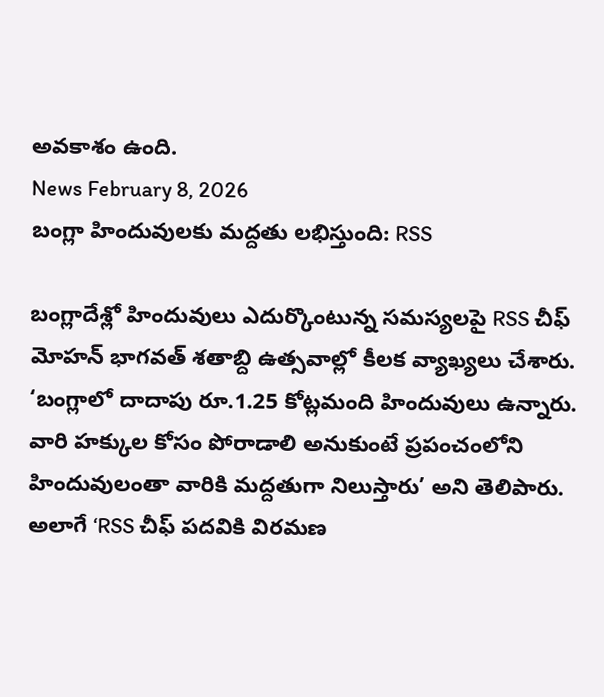అవకాశం ఉంది.
News February 8, 2026
బంగ్లా హిందువులకు మద్దతు లభిస్తుంది: RSS

బంగ్లాదేశ్లో హిందువులు ఎదుర్కొంటున్న సమస్యలపై RSS చీఫ్ మోహన్ భాగవత్ శతాబ్ది ఉత్సవాల్లో కీలక వ్యాఖ్యలు చేశారు. ‘బంగ్లాలో దాదాపు రూ.1.25 కోట్లమంది హిందువులు ఉన్నారు. వారి హక్కుల కోసం పోరాడాలి అనుకుంటే ప్రపంచంలోని హిందువులంతా వారికి మద్దతుగా నిలుస్తారు’ అని తెలిపారు. అలాగే ‘RSS చీఫ్ పదవికి విరమణ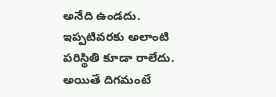అనేది ఉండదు. ఇప్పటివరకు అలాంటి పరిస్థితి కూడా రాలేదు. అయితే దిగమంటే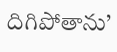దిగిపోతాను’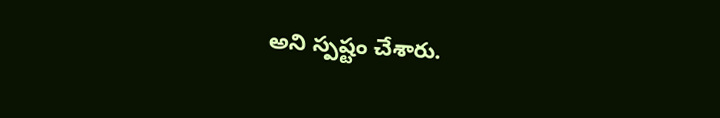అని స్పష్టం చేశారు.